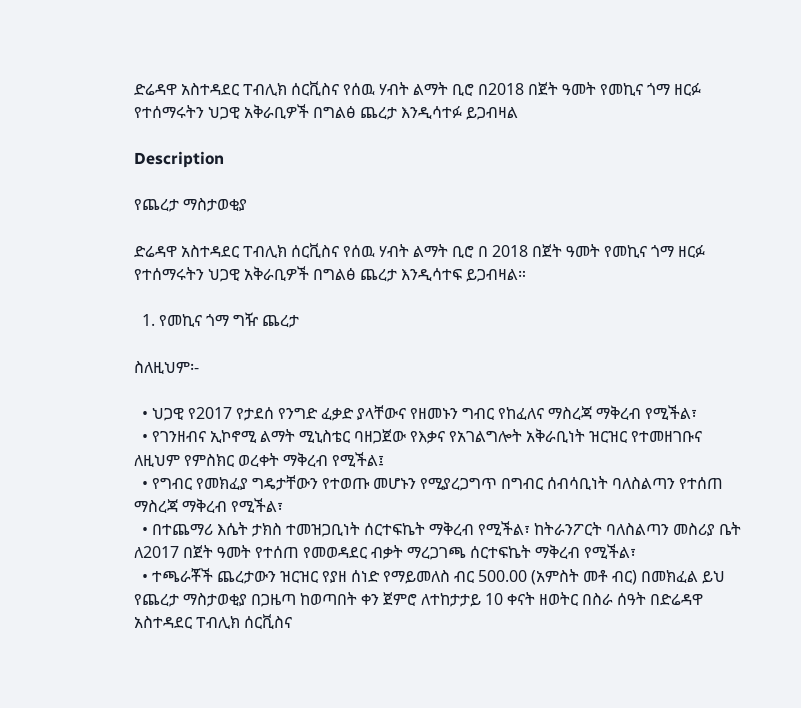ድሬዳዋ አስተዳደር ፐብሊክ ሰርቪስና የሰዉ ሃብት ልማት ቢሮ በ2018 በጀት ዓመት የመኪና ጎማ ዘርፉ የተሰማሩትን ህጋዊ አቅራቢዎች በግልፅ ጨረታ እንዲሳተፉ ይጋብዛል

Description

የጨረታ ማስታወቂያ

ድሬዳዋ አስተዳደር ፐብሊክ ሰርቪስና የሰዉ ሃብት ልማት ቢሮ በ 2018 በጀት ዓመት የመኪና ጎማ ዘርፉ የተሰማሩትን ህጋዊ አቅራቢዎች በግልፅ ጨረታ እንዲሳተፍ ይጋብዛል።

  1. የመኪና ጎማ ግዥ ጨረታ

ስለዚህም፡-

  • ህጋዊ የ2017 የታደሰ የንግድ ፈቃድ ያላቸውና የዘመኑን ግብር የከፈለና ማስረጃ ማቅረብ የሚችል፣
  • የገንዘብና ኢኮኖሚ ልማት ሚኒስቴር ባዘጋጀው የእቃና የአገልግሎት አቅራቢነት ዝርዝር የተመዘገቡና ለዚህም የምስክር ወረቀት ማቅረብ የሚችል፤
  • የግብር የመክፈያ ግዴታቸውን የተወጡ መሆኑን የሚያረጋግጥ በግብር ሰብሳቢነት ባለስልጣን የተሰጠ ማስረጃ ማቅረብ የሚችል፣
  • በተጨማሪ እሴት ታክስ ተመዝጋቢነት ሰርተፍኬት ማቅረብ የሚችል፣ ከትራንፖርት ባለስልጣን መስሪያ ቤት ለ2017 በጀት ዓመት የተሰጠ የመወዳደር ብቃት ማረጋገጫ ሰርተፍኬት ማቅረብ የሚችል፣
  • ተጫራቾች ጨረታውን ዝርዝር የያዘ ሰነድ የማይመለስ ብር 500.00 (አምስት መቶ ብር) በመክፈል ይህ የጨረታ ማስታወቂያ በጋዜጣ ከወጣበት ቀን ጀምሮ ለተከታታይ 10 ቀናት ዘወትር በስራ ሰዓት በድሬዳዋ አስተዳደር ፐብሊክ ሰርቪስና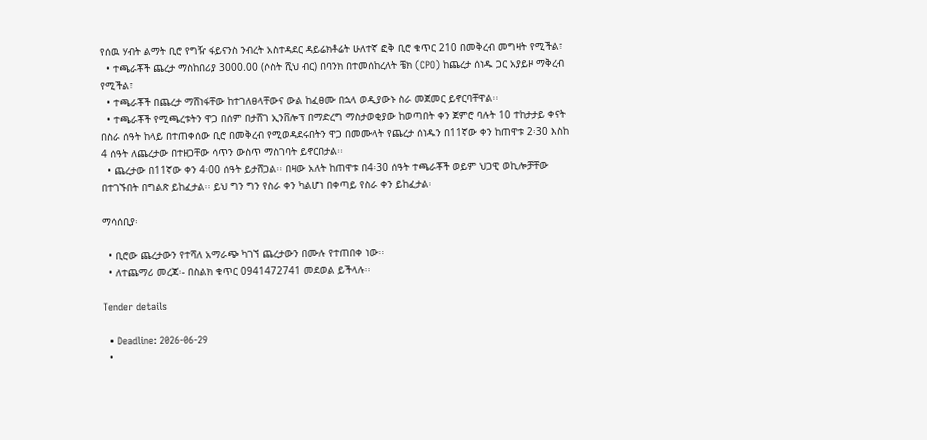የሰዉ ሃብት ልማት ቢሮ የግዥ ፋይናንስ ንብረት አስተዳደር ዳይሬክቶሬት ሁለተኛ ፎቅ ቢሮ ቁጥር 210 በመቅረብ መግዛት የሚችል፣
  • ተጫራቾች ጨረታ ማስከበሪያ 3000.00 (ሶስት ሺህ ብር) በባንክ በተመሰከረለት ቼክ (CPO) ከጨረታ ሰነዱ ጋር አያይዞ ማቅረብ የሚችል፣
  • ተጫራቾች በጨረታ ማሸነፋቸው ከተገለፀላቸውና ውል ከፈፀሙ በኋላ ወዲያውኑ ስራ መጀመር ይኖርባቸዋል፡፡
  • ተጫራቾች የሚጫረቱትን ዋጋ በሰም በታሸገ ኢንቨሎፕ በማድረግ ማስታወቂያው ከወጣበት ቀን ጀምሮ ባሉት 10 ተከታታይ ቀናት በስራ ሰዓት ከላይ በተጠቀሰው ቢሮ በመቅረብ የሚወዳደሩበትን ዋጋ በመሙላት የጨረታ ሰነዱን በ11ኛው ቀን ከጠዋቱ 2፡30 እስከ 4 ሰዓት ለጨረታው በተዘጋቸው ሳጥን ውስጥ ማስገባት ይኖርበታል፡፡
  • ጨረታው በ11ኛው ቀን 4፡00 ሰዓት ይታሸጋል፡፡ በዛው አለት ከጠዋቱ በ4፡30 ሰዓት ተጫራቾች ወይም ህጋዊ ወኪሎቻቸው በተገኙበት በግልጽ ይከፈታል፡፡ ይህ ግን ግን የስራ ቀን ካልሆነ በቀጣይ የስራ ቀን ይከፈታል፡

ማሳሰቢያ፡

  • ቢሮው ጨረታውን የተሻለ አማራጭ ካገኘ ጨረታውን በሙሉ የተጠበቀ ነው፡፡
  • ለተጨማሪ መረጃ፡- በስልክ ቁጥር 0941472741 መደወል ይችላሉ፡፡

Tender details

  • Deadline: 2026-06-29
  •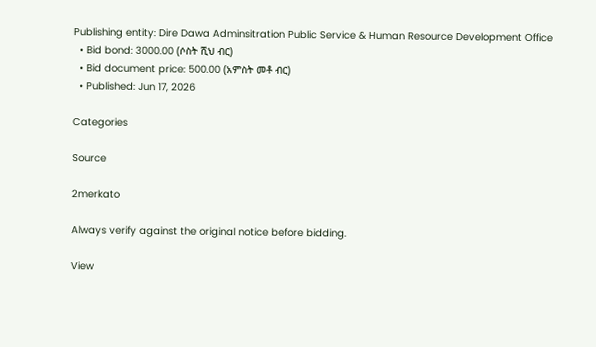Publishing entity: Dire Dawa Adminsitration Public Service & Human Resource Development Office
  • Bid bond: 3000.00 (ሶስት ሺህ ብር)
  • Bid document price: 500.00 (አምስት መቶ ብር)
  • Published: Jun 17, 2026

Categories

Source

2merkato

Always verify against the original notice before bidding.

View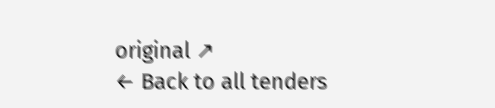original ↗
← Back to all tenders